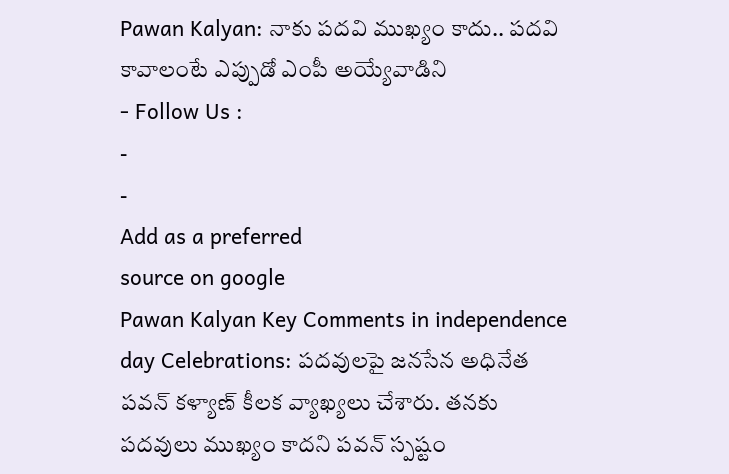Pawan Kalyan: నాకు పదవి ముఖ్యం కాదు.. పదవి కావాలంటే ఎప్పుడో ఎంపీ అయ్యేవాడిని
- Follow Us :
-
-
Add as a preferred
source on google
Pawan Kalyan Key Comments in independence day Celebrations: పదవులపై జనసేన అధినేత పవన్ కళ్యాణ్ కీలక వ్యాఖ్యలు చేశారు. తనకు పదవులు ముఖ్యం కాదని పవన్ స్పష్టం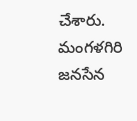చేశారు. మంగళగిరి జనసేన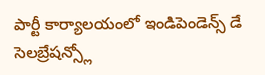పార్టీ కార్యాలయంలో ఇండిపెండెన్స్ డే సెలబ్రేషన్స్లో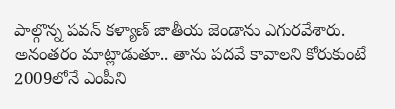పాల్గొన్న పవన్ కళ్యాణ్ జాతీయ జెండాను ఎగురవేశారు. అనంతరం మాట్లాడుతూ.. తాను పదవే కావాలని కోరుకుంటే 2009లోనే ఎంపీని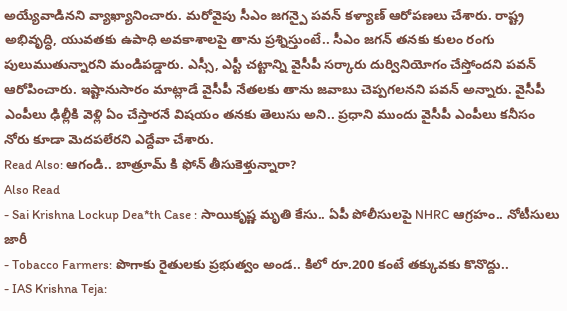అయ్యేవాడినని వ్యాఖ్యానించారు. మరోవైపు సీఎం జగన్పై పవన్ కళ్యాణ్ ఆరోపణలు చేశారు. రాష్ట్ర అభివృద్ధి, యువతకు ఉపాధి అవకాశాలపై తాను ప్రశ్నిస్తుంటే.. సీఎం జగన్ తనకు కులం రంగు పులుముతున్నారని మండిపడ్డారు. ఎస్సీ, ఎస్టీ చట్టాన్ని వైసీపీ సర్కారు దుర్వినియోగం చేస్తోందని పవన్ ఆరోపించారు. ఇష్టానుసారం మాట్లాడే వైసీపీ నేతలకు తాను జవాబు చెప్పగలనని పవన్ అన్నారు. వైసీపీ ఎంపీలు ఢిల్లీకి వెళ్లి ఏం చేస్తారనే విషయం తనకు తెలుసు అని.. ప్రధాని ముందు వైసీపీ ఎంపీలు కనీసం నోరు కూడా మెదపలేరని ఎద్దేవా చేశారు.
Read Also: ఆగండి.. బాత్రూమ్ కి ఫోన్ తీసుకెళ్తున్నారా?
Also Read
- Sai Krishna Lockup Dea*th Case : సాయికృష్ణ మృతి కేసు.. ఏపీ పోలీసులపై NHRC ఆగ్రహం.. నోటీసులు జారీ
- Tobacco Farmers: పొగాకు రైతులకు ప్రభుత్వం అండ.. కిలో రూ.200 కంటే తక్కువకు కొనొద్దు..
- IAS Krishna Teja: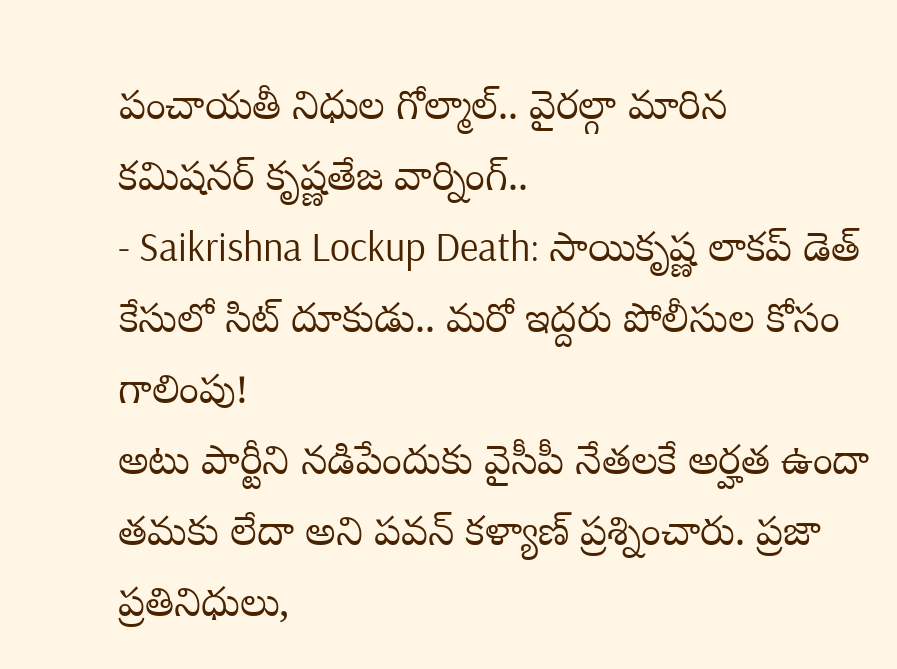పంచాయతీ నిధుల గోల్మాల్.. వైరల్గా మారిన కమిషనర్ కృష్ణతేజ వార్నింగ్..
- Saikrishna Lockup Death: సాయికృష్ణ లాకప్ డెత్ కేసులో సిట్ దూకుడు.. మరో ఇద్దరు పోలీసుల కోసం గాలింపు!
అటు పార్టీని నడిపేందుకు వైసీపీ నేతలకే అర్హత ఉందా తమకు లేదా అని పవన్ కళ్యాణ్ ప్రశ్నించారు. ప్రజా ప్రతినిధులు,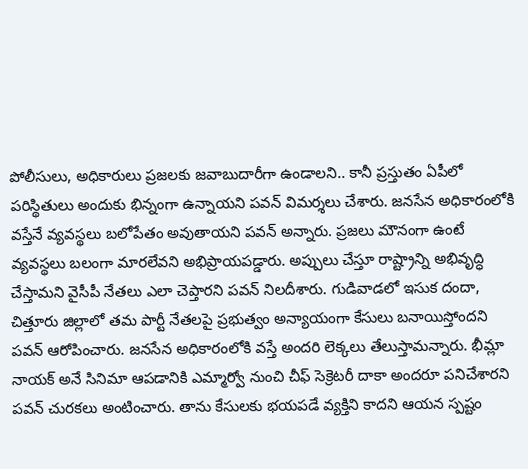పోలీసులు, అధికారులు ప్రజలకు జవాబుదారీగా ఉండాలని.. కానీ ప్రస్తుతం ఏపీలో పరిస్థితులు అందుకు భిన్నంగా ఉన్నాయని పవన్ విమర్శలు చేశారు. జనసేన అధికారంలోకి వస్తేనే వ్యవస్థలు బలోపేతం అవుతాయని పవన్ అన్నారు. ప్రజలు మౌనంగా ఉంటే వ్యవస్థలు బలంగా మారలేవని అభిప్రాయపడ్డారు. అప్పులు చేస్తూ రాష్ట్రాన్ని అభివృద్ధి చేస్తామని వైసీపీ నేతలు ఎలా చెప్తారని పవన్ నిలదీశారు. గుడివాడలో ఇసుక దందా, చిత్తూరు జిల్లాలో తమ పార్టీ నేతలపై ప్రభుత్వం అన్యాయంగా కేసులు బనాయిస్తోందని పవన్ ఆరోపించారు. జనసేన అధికారంలోకి వస్తే అందరి లెక్కలు తేలుస్తామన్నారు. భీమ్లా నాయక్ అనే సినిమా ఆపడానికి ఎమ్మార్వో నుంచి చీఫ్ సెక్రెటరీ దాకా అందరూ పనిచేశారని పవన్ చురకలు అంటించారు. తాను కేసులకు భయపడే వ్యక్తిని కాదని ఆయన స్పష్టం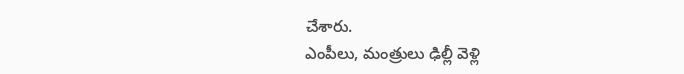చేశారు.
ఎంపీలు, మంత్రులు ఢిల్లీ వెళ్లి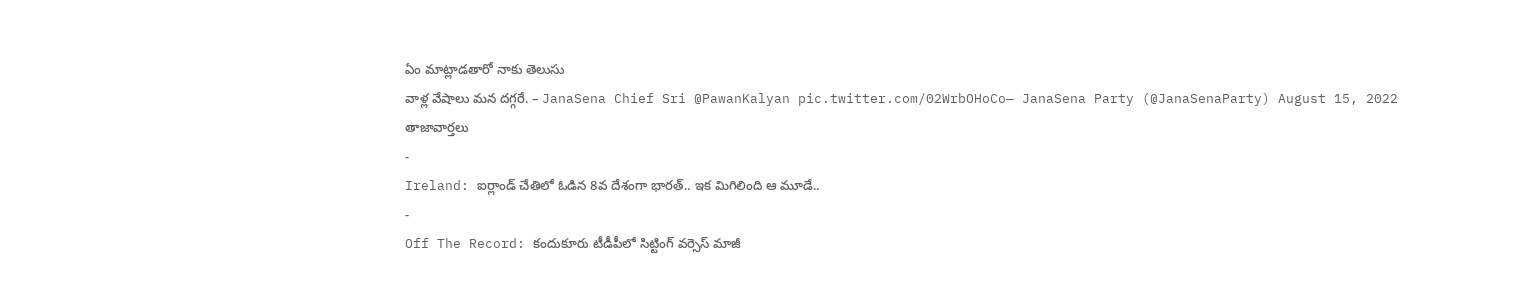ఏం మాట్లాడతారో నాకు తెలుసు
వాళ్ల వేషాలు మన దగ్గరే. – JanaSena Chief Sri @PawanKalyan pic.twitter.com/02WrbOHoCo— JanaSena Party (@JanaSenaParty) August 15, 2022
తాజావార్తలు
-
Ireland: ఐర్లాండ్ చేతిలో ఓడిన 8వ దేశంగా భారత్.. ఇక మిగిలింది ఆ మూడే..
-
Off The Record: కందుకూరు టీడీపీలో సిట్టింగ్ వర్సెస్ మాజీ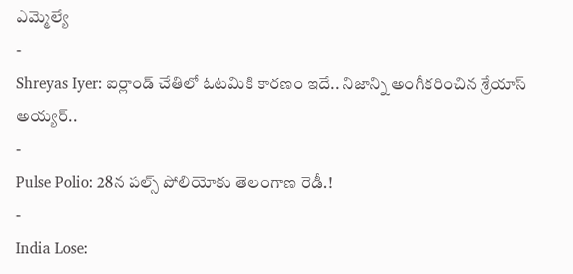ఎమ్మెల్యే
-
Shreyas Iyer: ఐర్లాండ్ చేతిలో ఓటమికి కారణం ఇదే.. నిజాన్ని అంగీకరించిన శ్రేయాస్ అయ్యర్..
-
Pulse Polio: 28న పల్స్ పోలియోకు తెలంగాణ రెడీ.!
-
India Lose: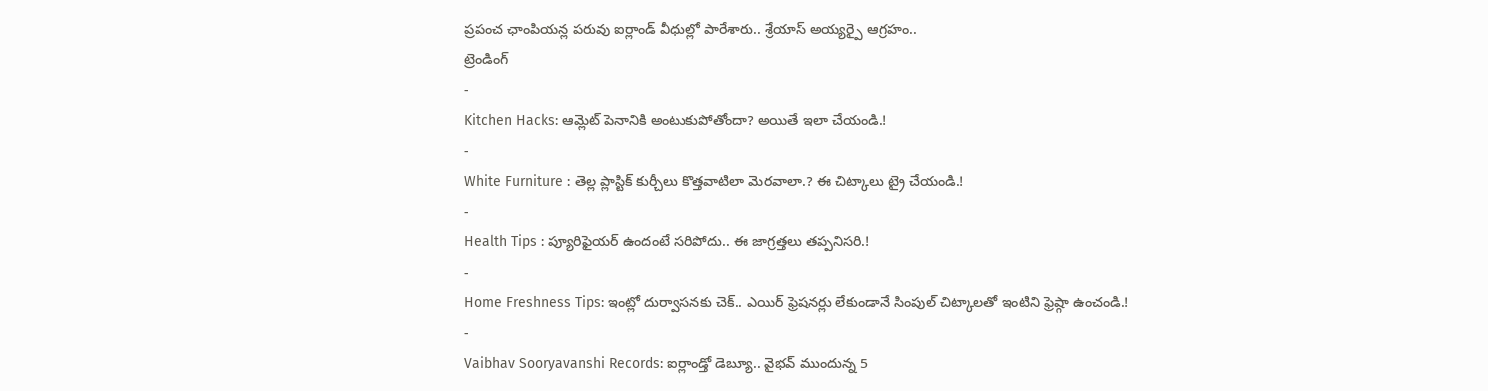ప్రపంచ ఛాంపియన్ల పరువు ఐర్లాండ్ వీధుల్లో పారేశారు.. శ్రేయాస్ అయ్యర్పై ఆగ్రహం..
ట్రెండింగ్
-
Kitchen Hacks: ఆమ్లెట్ పెనానికి అంటుకుపోతోందా? అయితే ఇలా చేయండి.!
-
White Furniture : తెల్ల ప్లాస్టిక్ కుర్చీలు కొత్తవాటిలా మెరవాలా.? ఈ చిట్కాలు ట్రై చేయండి.!
-
Health Tips : ప్యూరిఫైయర్ ఉందంటే సరిపోదు.. ఈ జాగ్రత్తలు తప్పనిసరి.!
-
Home Freshness Tips: ఇంట్లో దుర్వాసనకు చెక్.. ఎయిర్ ఫ్రెషనర్లు లేకుండానే సింపుల్ చిట్కాలతో ఇంటిని ఫ్రెష్గా ఉంచండి.!
-
Vaibhav Sooryavanshi Records: ఐర్లాండ్తో డెబ్యూ.. వైభవ్ ముందున్న 5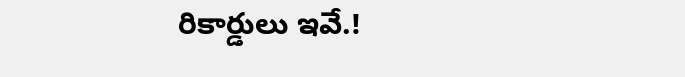రికార్డులు ఇవే.!